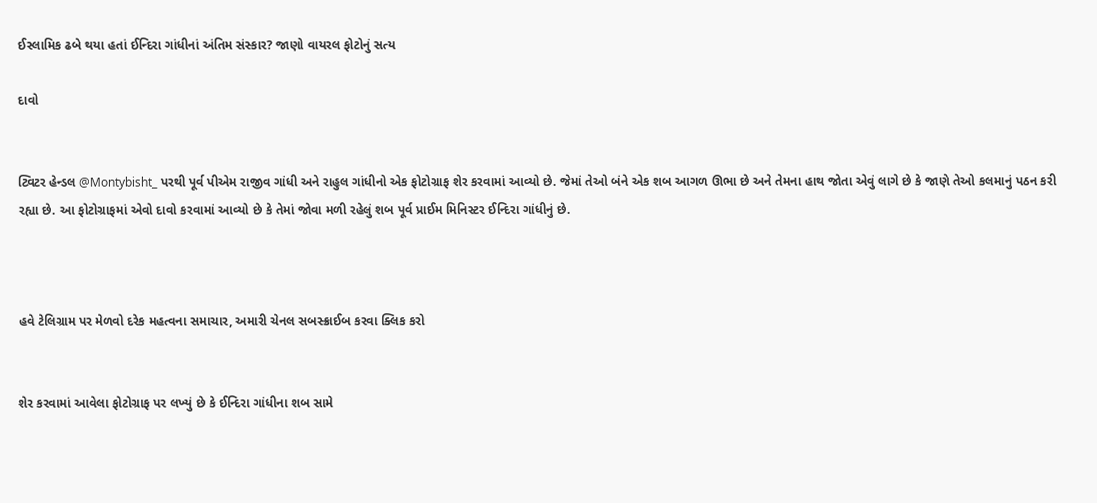ઈસ્લામિક ઢબે થયા હતાં ઈન્દિરા ગાંધીનાં અંતિમ સંસ્કાર? જાણો વાયરલ ફોટોનું સત્ય

દાવો


ટ્વિટર હેન્ડલ @Montybisht_ પરથી પૂર્વ પીએમ રાજીવ ગાંધી અને રાહુલ ગાંધીનો એક ફોટોગ્રાફ શેર કરવામાં આવ્યો છે. જેમાં તેઓ બંને એક શબ આગળ ઊભા છે અને તેમના હાથ જોતા એવું લાગે છે કે જાણે તેઓ કલમાનું પઠન કરી રહ્યા છે. આ ફોટોગ્રાફમાં એવો દાવો કરવામાં આવ્યો છે કે તેમાં જોવા મળી રહેલું શબ પૂર્વ પ્રાઈમ મિનિસ્ટર ઈન્દિરા ગાંધીનું છે.



હવે ટેલિગ્રામ પર મેળવો દરેક મહત્વના સમાચાર, અમારી ચેનલ સબસ્ક્રાઈબ કરવા ક્લિક કરો


શેર કરવામાં આવેલા ફોટોગ્રાફ પર લખ્યું છે કે ઈન્દિરા ગાંધીના શબ સામે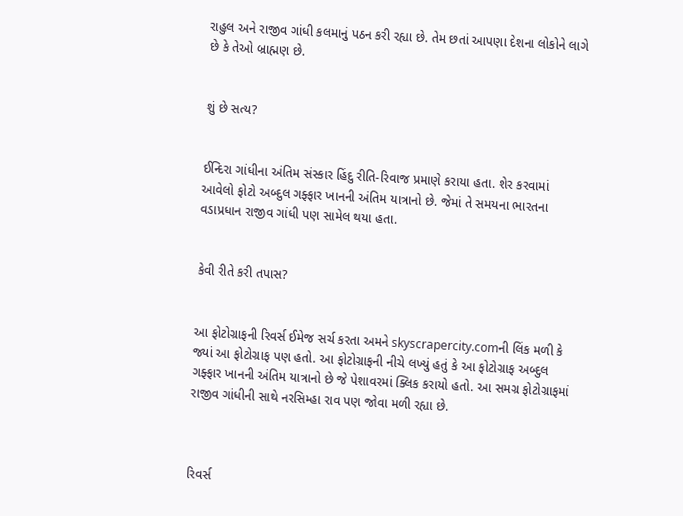રાહુલ અને રાજીવ ગાંધી કલમાનું પઠન કરી રહ્યા છે. તેમ છતાં આપણા દેશના લોકોને લાગે છે કે તેઓ બ્રાહ્મણ છે.


શું છે સત્ય?


ઈન્દિરા ગાંધીના અંતિમ સંસ્કાર હિંદુ રીતિ-રિવાજ પ્રમાણે કરાયા હતા. શેર કરવામાં આવેલો ફોટો અબ્દુલ ગફ્ફાર ખાનની અંતિમ યાત્રાનો છે. જેમાં તે સમયના ભારતના વડાપ્રધાન રાજીવ ગાંધી પણ સામેલ થયા હતા.


કેવી રીતે કરી તપાસ?


આ ફોટોગ્રાફની રિવર્સ ઈમેજ સર્ચ કરતા અમને skyscrapercity.comની લિંક મળી કે જ્યાં આ ફોટોગ્રાફ પણ હતો. આ ફોટોગ્રાફની નીચે લખ્યું હતું કે આ ફોટોગ્રાફ અબ્દુલ ગફ્ફાર ખાનની અંતિમ યાત્રાનો છે જે પેશાવરમાં ક્લિક કરાયો હતો. આ સમગ્ર ફોટોગ્રાફમાં રાજીવ ગાંધીની સાથે નરસિમ્હા રાવ પણ જોવા મળી રહ્યા છે.



રિવર્સ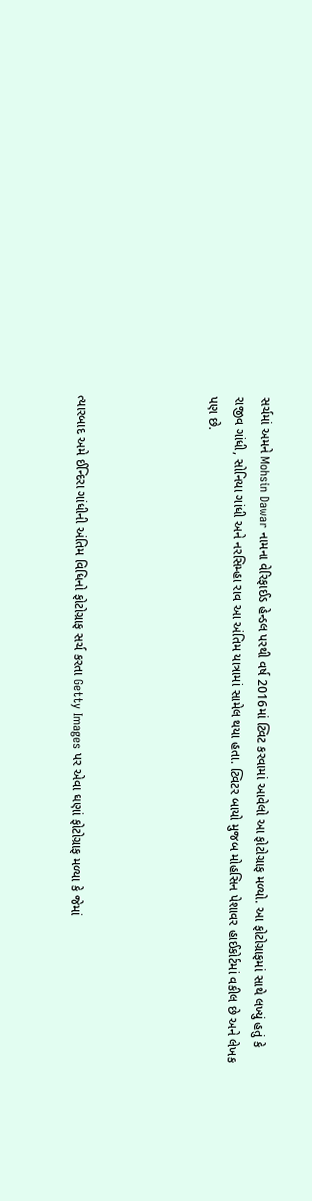સર્ચમાં અમને Mohsin Dawar નામના વેરિફાઈડ હેન્ડલ પરથી વર્ષ 2016માં ટ્વિટ કરવામાં આવેલો આ ફોટોગ્રાફ મળ્યો. આ ફોટોગ્રાફમાં સાથે લખ્યું હતું કે રાજીવ ગાંધી, સોનિયા ગાંધી અને નરસિમ્હા રાવ આ અંતિમ યાત્રામાં સામેલ થયા હતા. ટ્વિટર બાયો મુજબ મોહસિન પેશાવર હાઈકોર્ટમાં વકીલ છે અને લેખક પણ છે.




ત્યારબાદ અમે ઈન્દિરા ગાંધીની અંતિમ વિધિનો ફોટોગ્રાફ સર્ચ કરતા Getty Images પર એવા ઘણાં ફોટોગ્રાફ મળ્યા કે જેમાં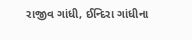રાજીવ ગાંધી, ઈન્દિરા ગાંધીના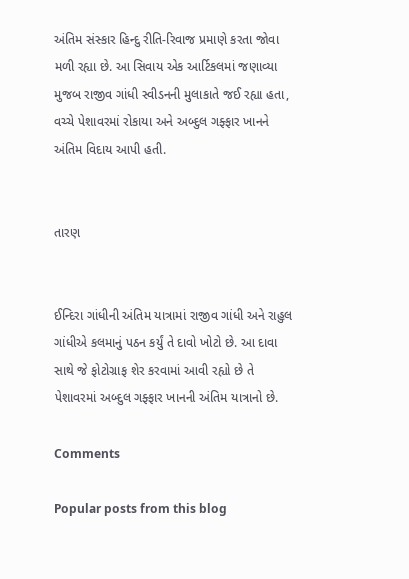અંતિમ સંસ્કાર હિન્દુ રીતિ-રિવાજ પ્રમાણે કરતા જોવા મળી રહ્યા છે. આ સિવાય એક આર્ટિકલમાં જણાવ્યા મુજબ રાજીવ ગાંધી સ્વીડનની મુલાકાતે જઈ રહ્યા હતા, વચ્ચે પેશાવરમાં રોકાયા અને અબ્દુલ ગફ્ફાર ખાનને અંતિમ વિદાય આપી હતી.


તારણ


ઈન્દિરા ગાંધીની અંતિમ યાત્રામાં રાજીવ ગાંધી અને રાહુલ ગાંધીએ કલમાનું પઠન કર્યું તે દાવો ખોટો છે. આ દાવા સાથે જે ફોટોગ્રાફ શેર કરવામાં આવી રહ્યો છે તે પેશાવરમાં અબ્દુલ ગફ્ફાર ખાનની અંતિમ યાત્રાનો છે.

Comments

Popular posts from this blog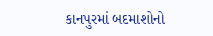કાનપુરમાં બદમાશોનો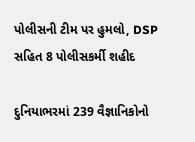પોલીસની ટીમ પર હુમલો, DSP સહિત 8 પોલીસકર્મી શહીદ

દુનિયાભરમાં 239 વૈજ્ઞાનિકોનો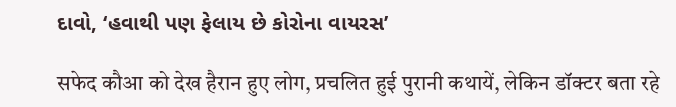દાવો, ‘હવાથી પણ ફેલાય છે કોરોના વાયરસ’

सफेद कौआ को देख हैरान हुए लोग, प्रचलित हुई पुरानी कथायें, लेकिन डॉक्टर बता रहे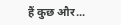हैं कुछ और...